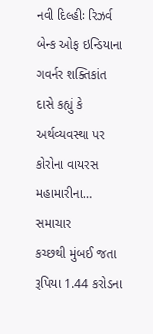નવી દિલ્હીઃ રિઝર્વ બેન્ક ઓફ ઇન્ડિયાના ગવર્નર શક્તિકાંત દાસે કહ્યું કે અર્થવ્યવસ્થા પર કોરોના વાયરસ મહામારીના…
સમાચાર
કચ્છથી મુંબઈ જતા રૂપિયા 1.44 કરોડના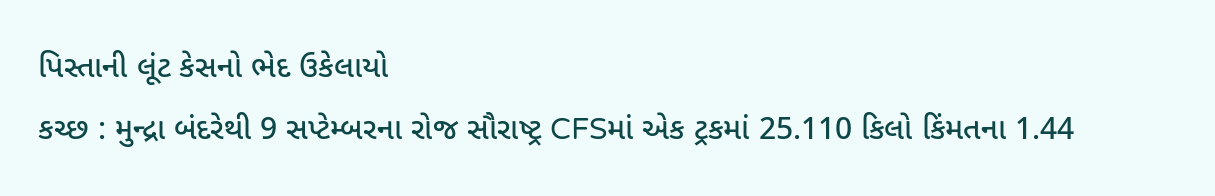પિસ્તાની લૂંટ કેસનો ભેદ ઉકેલાયો
કચ્છ : મુન્દ્રા બંદરેથી 9 સપ્ટેમ્બરના રોજ સૌરાષ્ટ્ર CFSમાં એક ટ્રકમાં 25.110 કિલો કિંમતના 1.44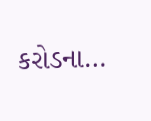કરોડના…